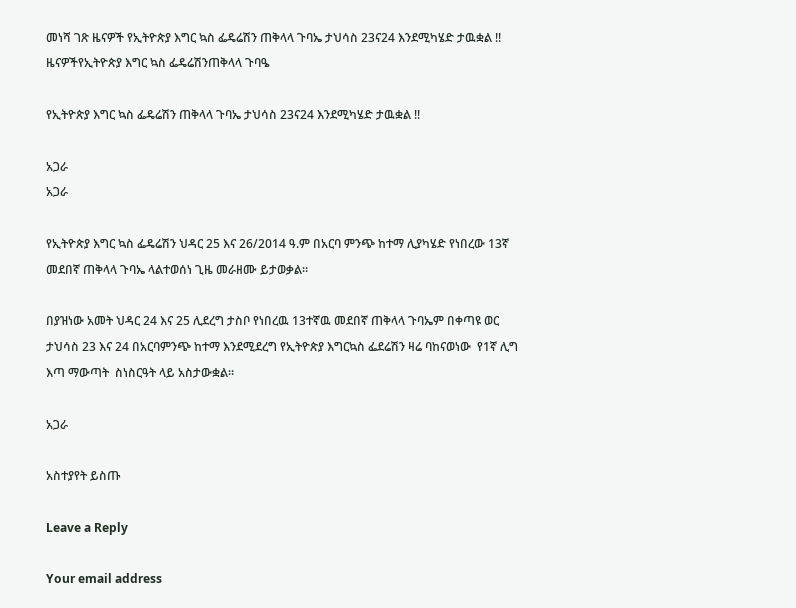መነሻ ገጽ ዜናዎች የኢትዮጵያ እግር ኳስ ፌዴሬሽን ጠቅላላ ጉባኤ ታህሳስ 23ና24 እንደሚካሄድ ታዉቋል !!
ዜናዎችየኢትዮጵያ እግር ኳስ ፌዴሬሽንጠቅላላ ጉባዔ

የኢትዮጵያ እግር ኳስ ፌዴሬሽን ጠቅላላ ጉባኤ ታህሳስ 23ና24 እንደሚካሄድ ታዉቋል !!

አጋራ
አጋራ

የኢትዮጵያ እግር ኳስ ፌዴሬሽን ህዳር 25 እና 26/2014 ዓ.ም በአርባ ምንጭ ከተማ ሊያካሄድ የነበረው 13ኛ መደበኛ ጠቅላላ ጉባኤ ላልተወሰነ ጊዜ መራዘሙ ይታወቃል።

በያዝነው አመት ህዳር 24 እና 25 ሊደረግ ታስቦ የነበረዉ 13ተኛዉ መደበኛ ጠቅላላ ጉባኤም በቀጣዩ ወር ታህሳስ 23 እና 24 በአርባምንጭ ከተማ እንደሚደረግ የኢትዮጵያ እግርኳስ ፌደሬሽን ዛሬ ባከናወነው  የ1ኛ ሊግ እጣ ማውጣት  ስነስርዓት ላይ አስታውቋል።

አጋራ

አስተያየት ይስጡ

Leave a Reply

Your email address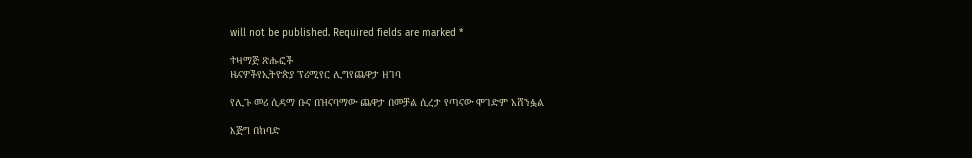will not be published. Required fields are marked *

ተዛማጅ ጽሑፎች
ዜናዎችየኢትዮጵያ ፕሪሚየር ሊግየጨዋታ ዘገባ

የሊጉ መሪ ሲዳማ ቡና በዝናባማው ጨዋታ በመቻል ሲረታ የጣናው ሞገድም አሸንፏል

እጅግ በከባድ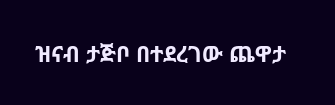ዝናብ ታጅቦ በተደረገው ጨዋታ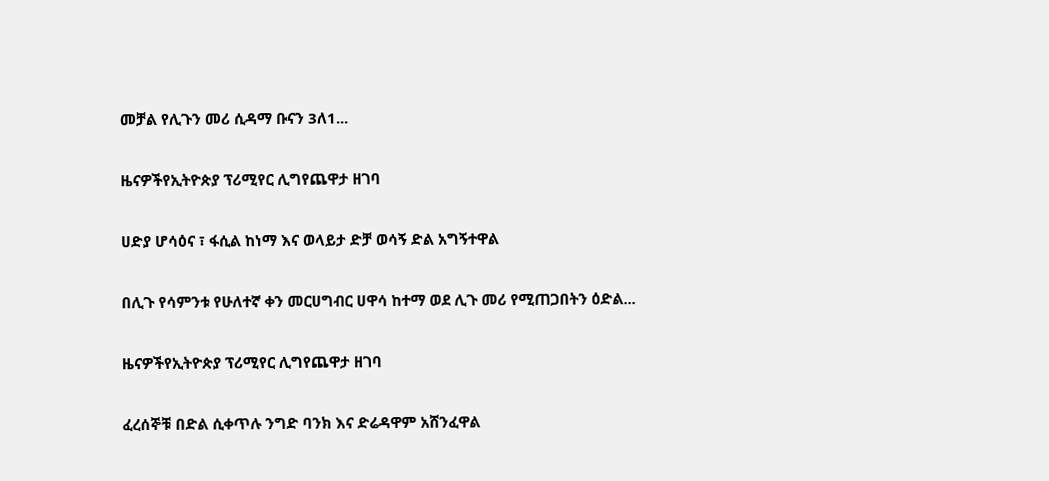መቻል የሊጉን መሪ ሲዳማ ቡናን 3ለ1...

ዜናዎችየኢትዮጵያ ፕሪሚየር ሊግየጨዋታ ዘገባ

ሀድያ ሆሳዕና ፣ ፋሲል ከነማ እና ወላይታ ድቻ ወሳኝ ድል አግኝተዋል

በሊጉ የሳምንቱ የሁለተኛ ቀን መርሀግብር ሀዋሳ ከተማ ወደ ሊጉ መሪ የሚጠጋበትን ዕድል...

ዜናዎችየኢትዮጵያ ፕሪሚየር ሊግየጨዋታ ዘገባ

ፈረሰኞቹ በድል ሲቀጥሉ ንግድ ባንክ እና ድሬዳዋም አሸንፈዋል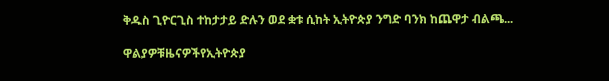ቅዱስ ጊዮርጊስ ተከታታይ ድሉን ወደ ቋቱ ሲከት ኢትዮጵያ ንግድ ባንክ ከጨዋታ ብልጫ...

ዋልያዎቹዜናዎችየኢትዮጵያ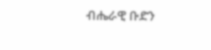ብሔራዊ ቡድን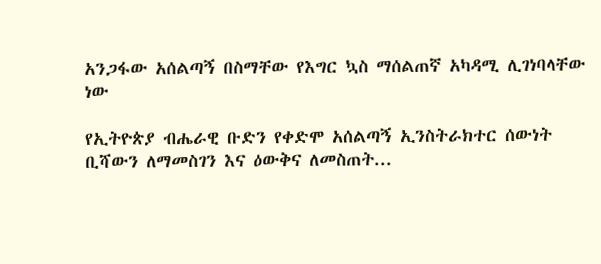አንጋፋው አሰልጣኝ በስማቸው የእግር ኳስ ማሰልጠኛ አካዳሚ ሊገነባላቸው ነው

የኢትዮጵያ ብሔራዊ ቡድን የቀድሞ አሰልጣኝ ኢንስትራክተር ሰውነት ቢሻውን ለማመስገን እና ዕውቅና ለመስጠት...